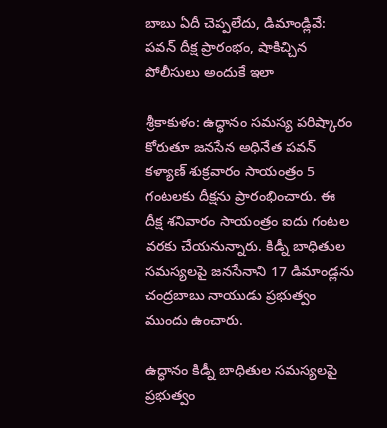బాబు ఏదీ చెప్పలేదు, డిమాండ్లివే: పవన్ దీక్ష ప్రారంభం, షాకిచ్చిన పోలీసులు అందుకే ఇలా

శ్రీకాకుళం: ఉద్ధానం సమస్య పరిష్కారం కోరుతూ జనసేన అధినేత పవన్ కళ్యాణ్ శుక్రవారం సాయంత్రం 5 గంటలకు దీక్షను ప్రారంభించారు. ఈ దీక్ష శనివారం సాయంత్రం ఐదు గంటల వరకు చేయనున్నారు. కిడ్నీ బాధితుల సమస్యలపై జనసేనాని 17 డిమాండ్లను చంద్రబాబు నాయుడు ప్రభుత్వం ముందు ఉంచారు.

ఉద్ధానం కిడ్నీ బాధితుల సమస్యలపై ప్రభుత్వం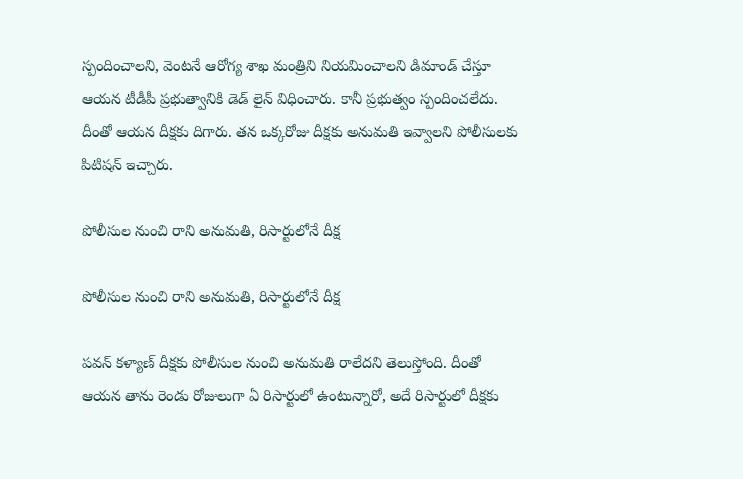స్పందించాలని, వెంటనే ఆరోగ్య శాఖ మంత్రిని నియమించాలని డిమాండ్ చేస్తూ ఆయన టీడీపీ ప్రభుత్వానికి డెడ్ లైన్ విధించారు. కానీ ప్రభుత్వం స్పందించలేదు. దీంతో ఆయన దీక్షకు దిగారు. తన ఒక్కరోజు దీక్షకు అనుమతి ఇవ్వాలని పోలీసులకు పిటిషన్ ఇచ్చారు.

పోలీసుల నుంచి రాని అనుమతి, రిసార్టులోనే దీక్ష

పోలీసుల నుంచి రాని అనుమతి, రిసార్టులోనే దీక్ష

పవన్ కళ్యాణ్ దీక్షకు పోలీసుల నుంచి అనుమతి రాలేదని తెలుస్తోంది. దీంతో ఆయన తాను రెండు రోజులుగా ఏ రిసార్టులో ఉంటున్నారో, అదే రిసార్టులో దీక్షకు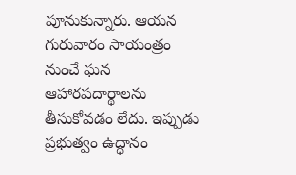పూనుకున్నారు. ఆయన గురువారం సాయంత్రం నుంచే ఘన ఆహారపదార్థాలను తీసుకోవడం లేదు. ఇప్పుడు ప్రభుత్వం ఉద్ధానం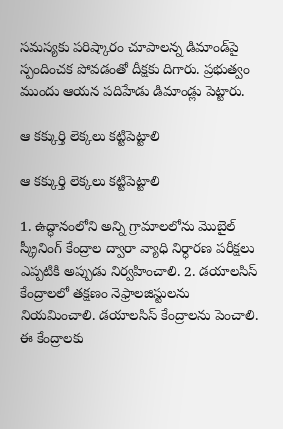సమస్యకు పరిష్కారం చూపాలన్న డిమాండ్‌పై స్పందించక పోవడంతో దీక్షకు దిగారు. ప్రభుత్వం ముందు ఆయన పదిహేడు డిమాండ్లు పెట్టారు.

ఆ కక్కుర్తి లెక్కలు కట్టిపెట్టాలి

ఆ కక్కుర్తి లెక్కలు కట్టిపెట్టాలి

1. ఉద్ధానంలోని అన్ని గ్రామాలలోను మొబైల్ స్క్రీనింగ్ కేంద్రాల ద్వారా వ్యాధి నిర్ధారణ పరీక్షలు ఎప్పటికి అప్పుడు నిర్వహించాలి. 2. డయాలసిస్ కేంద్రాలలో తక్షణం నెఫ్రాలజిస్టులను నియమించాలి. డయాలసిస్ కేంద్రాలను పెంచాలి. ఈ కేంద్రాలకు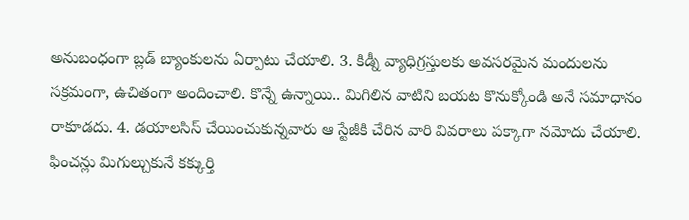అనుబంధంగా బ్లడ్ బ్యాంకులను ఏర్పాటు చేయాలి. 3. కిడ్నీ వ్యాధిగ్రస్తులకు అవసరమైన మందులను సక్రమంగా, ఉచితంగా అందించాలి. కొన్నే ఉన్నాయి.. మిగిలిన వాటిని బయట కొనుక్కోండి అనే సమాధానం రాకూడదు. 4. డయాలసిస్ చేయించుకున్నవారు ఆ స్టేజీకి చేరిన వారి వివరాలు పక్కాగా నమోదు చేయాలి. ఫించన్లు మిగుల్చుకునే కక్కుర్తి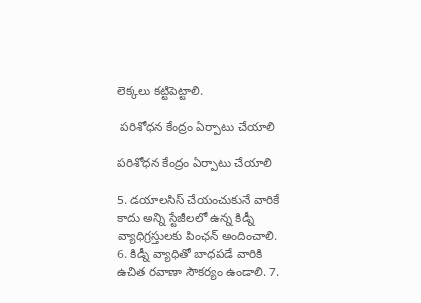లెక్కలు కట్టిపెట్టాలి.

 పరిశోధన కేంద్రం ఏర్పాటు చేయాలి

పరిశోధన కేంద్రం ఏర్పాటు చేయాలి

5. డయాలసిస్ చేయంచుకునే వారికే కాదు అన్ని స్టేజీలలో ఉన్న కిడ్నీ వ్యాధిగ్రస్తులకు పింఛన్ అందించాలి. 6. కిడ్నీ వ్యాధితో బాధపడే వారికి ఉచిత రవాణా సౌకర్యం ఉండాలి. 7.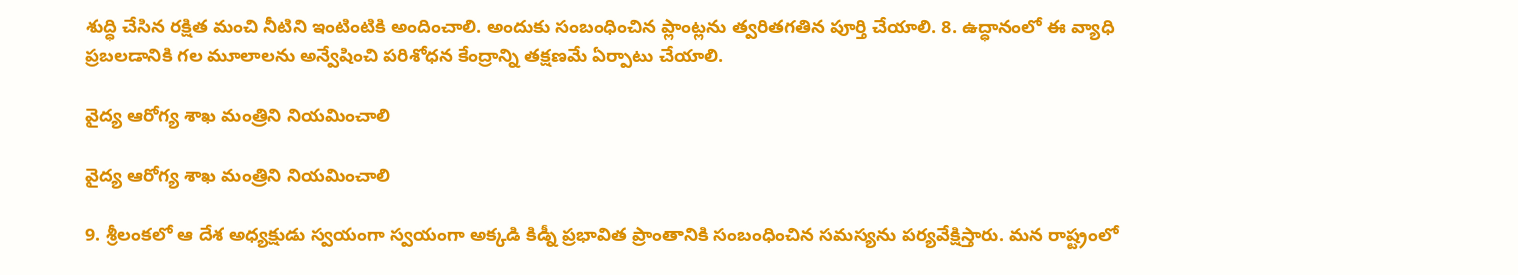శుద్ధి చేసిన రక్షిత మంచి నీటిని ఇంటింటికి అందించాలి. అందుకు సంబంధించిన ప్లాంట్లను త్వరితగతిన పూర్తి చేయాలి. 8. ఉద్ధానంలో ఈ వ్యాధి ప్రబలడానికి గల మూలాలను అన్వేషించి పరిశోధన కేంద్రాన్ని తక్షణమే ఏర్పాటు చేయాలి.

వైద్య ఆరోగ్య శాఖ మంత్రిని నియమించాలి

వైద్య ఆరోగ్య శాఖ మంత్రిని నియమించాలి

9. శ్రీలంకలో ఆ దేశ అధ్యక్షుడు స్వయంగా స్వయంగా అక్కడి కిడ్నీ ప్రభావిత ప్రాంతానికి సంబంధించిన సమస్యను పర్యవేక్షిస్తారు. మన రాష్ట్రంలో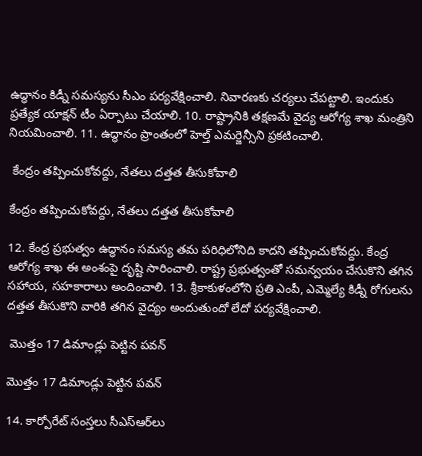ఉద్ధానం కిడ్నీ సమస్యను సీఎం పర్యవేక్షించాలి. నివారణకు చర్యలు చేపట్టాలి. ఇందుకు ప్రత్యేక యాక్షన్ టీం ఏర్పాటు చేయాలి. 10. రాష్ట్రానికి తక్షణమే వైద్య ఆరోగ్య శాఖ మంత్రిని నియమించాలి. 11. ఉద్ధానం ప్రాంతంలో హెల్త్ ఎమర్జెన్సీని ప్రకటించాలి.

 కేంద్రం తప్పించుకోవద్దు, నేతలు దత్తత తీసుకోవాలి

కేంద్రం తప్పించుకోవద్దు, నేతలు దత్తత తీసుకోవాలి

12. కేంద్ర ప్రభుత్వం ఉద్ధానం సమస్య తమ పరిధిలోనిది కాదని తప్పించుకోవద్దు. కేంద్ర ఆరోగ్య శాఖ ఈ అంశంపై దృష్టి సారించాలి. రాష్ట్ర ప్రభుత్వంతో సమన్వయం చేసుకొని తగిన సహాయ, సహకారాలు అందించాలి. 13. శ్రీకాకుళంలోని ప్రతి ఎంపీ, ఎమ్మెల్యే కిడ్నీ రోగులను దత్తత తీసుకొని వారికి తగిన వైద్యం అందుతుందో లేదో పర్యవేక్షించాలి.

 మొత్తం 17 డిమాండ్లు పెట్టిన పవన్

మొత్తం 17 డిమాండ్లు పెట్టిన పవన్

14. కార్పోరేట్ సంస్తలు సీఎస్ఆర్‌లు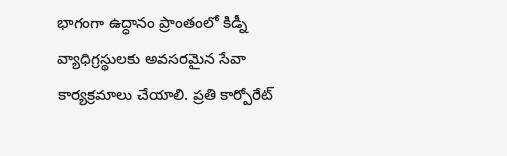భాగంగా ఉద్ధానం ప్రాంతంలో కిడ్నీ వ్యాధిగ్రస్థులకు అవసరమైన సేవా కార్యక్రమాలు చేయాలి. ప్రతి కార్పోరేట్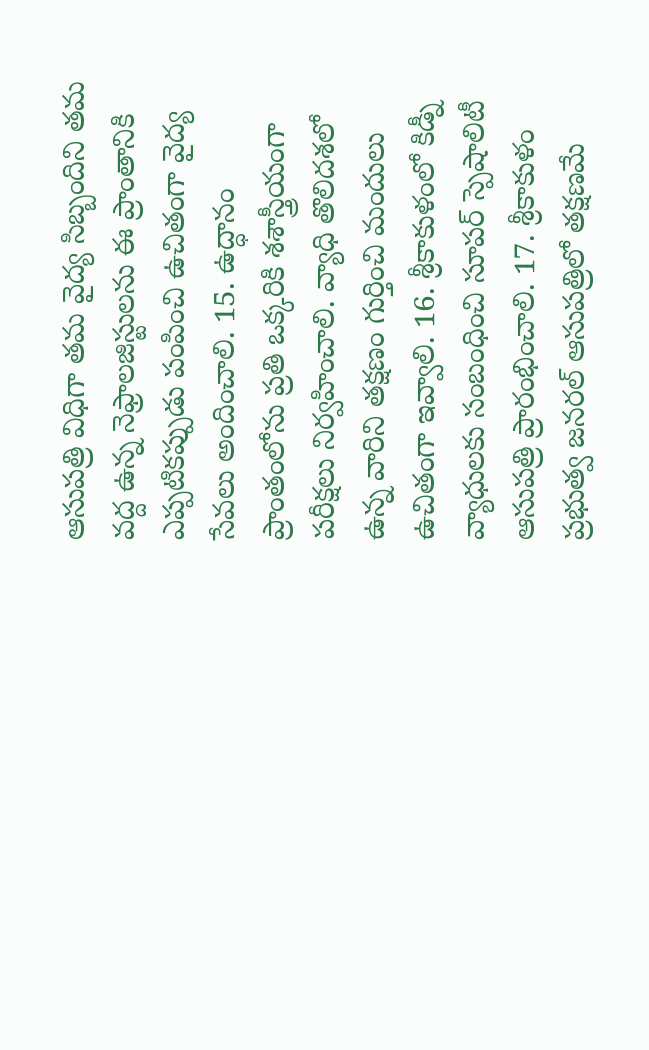ఆసుపత్రి విధిగా తమ వైద్య సిబ్బందిని తమ వద్ద ఉన్న నెఫ్రాలజిస్టులను ఈ ప్రాంతానికి ఎప్పటికప్పుడు పంపించి ఉచితంగా వైద్య సేవలు అందించాలి. 15. ఉద్ధానం ప్రాంతంలోను ప్రతి ఒక్కరికి శశాస్త్రీయంగా పరీక్షలు నిర్వహించాలి. వ్యాధి తొలిదశలో ఉన్న వారిని తక్షణం గుర్తించి మందులు ఉచితంగా ఇవ్వాలి. 16. శ్రీకాకుళంలో కిడ్నీ వ్యాధులకు సంబంధించి సూపర్ స్పెషాలిటీ ఆసుపత్రి ప్రారంభించాలి. 17. శ్రీకాకుళం ప్రభుత్వ జనరల్ ఆసుపత్రిలో తక్షణమే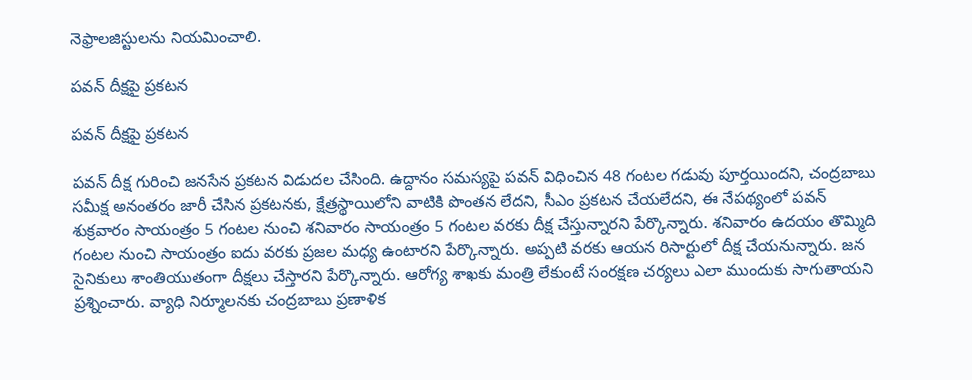నెఫ్రాలజిస్టులను నియమించాలి.

పవన్ దీక్షపై ప్రకటన

పవన్ దీక్షపై ప్రకటన

పవన్ దీక్ష గురించి జనసేన ప్రకటన విడుదల చేసింది. ఉద్దానం సమస్యపై పవన్ విధించిన 48 గంటల గడువు పూర్తయిందని, చంద్రబాబు సమీక్ష అనంతరం జారీ చేసిన ప్రకటనకు, క్షేత్రస్థాయిలోని వాటికి పొంతన లేదని, సీఎం ప్రకటన చేయలేదని, ఈ నేపథ్యంలో పవన్ శుక్రవారం సాయంత్రం 5 గంటల నుంచి శనివారం సాయంత్రం 5 గంటల వరకు దీక్ష చేస్తున్నారని పేర్కొన్నారు. శనివారం ఉదయం తొమ్మిది గంటల నుంచి సాయంత్రం ఐదు వరకు ప్రజల మధ్య ఉంటారని పేర్కొన్నారు. అప్పటి వరకు ఆయన రిసార్టులో దీక్ష చేయనున్నారు. జన సైనికులు శాంతియుతంగా దీక్షలు చేస్తారని పేర్కొన్నారు. ఆరోగ్య శాఖకు మంత్రి లేకుంటే సంరక్షణ చర్యలు ఎలా ముందుకు సాగుతాయని ప్రశ్నించారు. వ్యాధి నిర్మూలనకు చంద్రబాబు ప్రణాళిక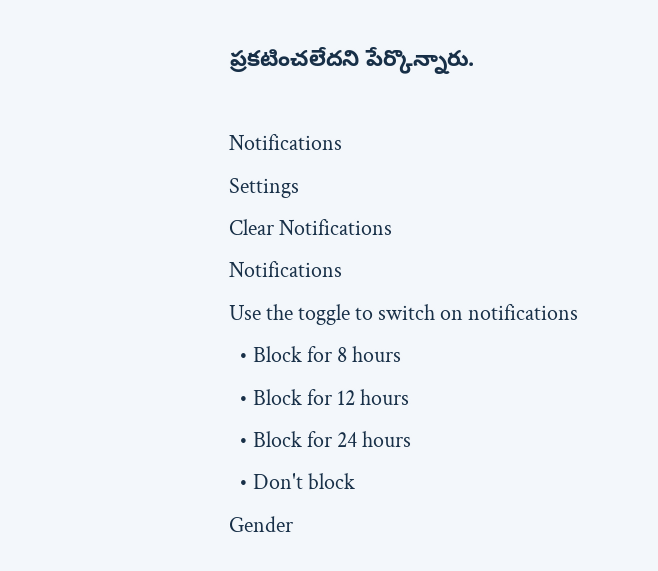ప్రకటించలేదని పేర్కొన్నారు.

Notifications
Settings
Clear Notifications
Notifications
Use the toggle to switch on notifications
  • Block for 8 hours
  • Block for 12 hours
  • Block for 24 hours
  • Don't block
Gender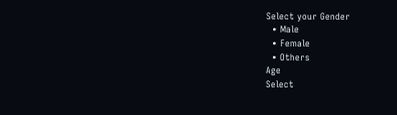Select your Gender
  • Male
  • Female
  • Others
Age
Select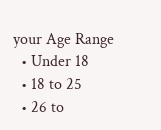your Age Range
  • Under 18
  • 18 to 25
  • 26 to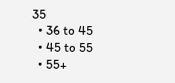35
  • 36 to 45
  • 45 to 55
  • 55+